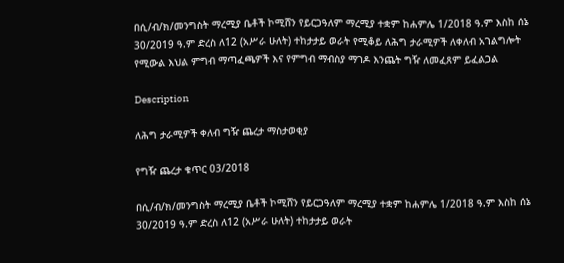በሲ/ብ/ክ/መንግስት ማረሚያ ቤቶች ኮሚሸን የይርጋዓለም ማረሚያ ተቋም ከሐምሌ 1/2018 ዓ.ም እስከ ሰኔ 30/2019 ዓ.ም ድረስ ለ12 (አሥራ ሁለት) ተከታታይ ወራት የሚቆይ ለሕግ ታራሚዎች ለቀለብ አገልግሎት የሚውል እህል ምግብ ማጣፈጫዎች እና የምግብ ማብስያ ማገዶ እንጨት ግዥ ለመፈጸም ይፈልጋል

Description

ለሕግ ታራሚዎች ቀለብ ግዥ ጨረታ ማስታወቂያ

የግዥ ጨረታ ቁጥር 03/2018

በሲ/ብ/ክ/መንግስት ማረሚያ ቤቶች ኮሚሸን የይርጋዓለም ማረሚያ ተቋም ከሐምሌ 1/2018 ዓ.ም እስከ ሰኔ 30/2019 ዓ.ም ድረስ ለ12 (አሥራ ሁለት) ተከታታይ ወራት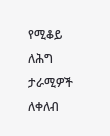የሚቆይ ለሕግ ታራሚዎች ለቀለብ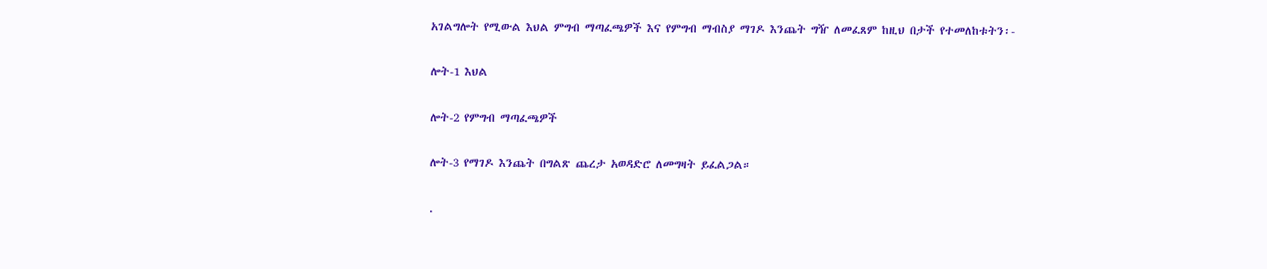አገልግሎት የሚውል እህል ምግብ ማጣፈጫዎች እና የምግብ ማብስያ ማገዶ እንጨት ግዥ ለመፈጸም ከዚህ በታች የተመለከቱትን፡-

ሎት-1 እህል

ሎት-2 የምግብ ማጣፈጫዎች

ሎት-3 የማገዶ እንጨት በግልጽ ጨረታ አወዳድሮ ለመግዛት ይፈልጋል።

.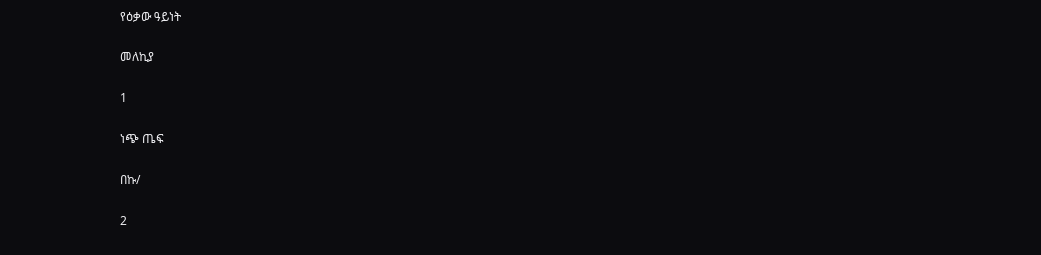የዕቃው ዓይነት

መለኪያ

1

ነጭ ጤፍ

በኩ/

2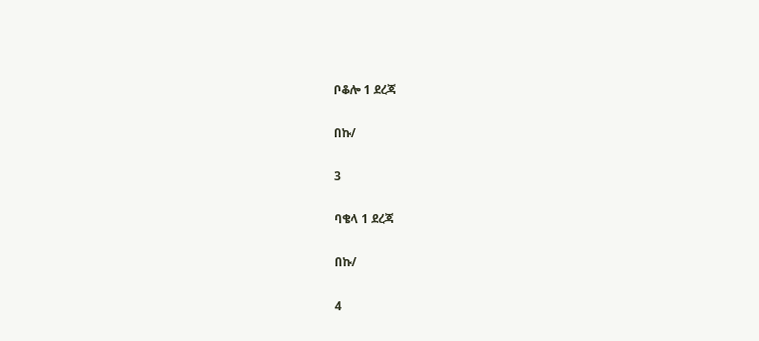ቦቆሎ 1 ደረጃ

በኩ/

3

ባቄላ 1 ደረጃ

በኩ/

4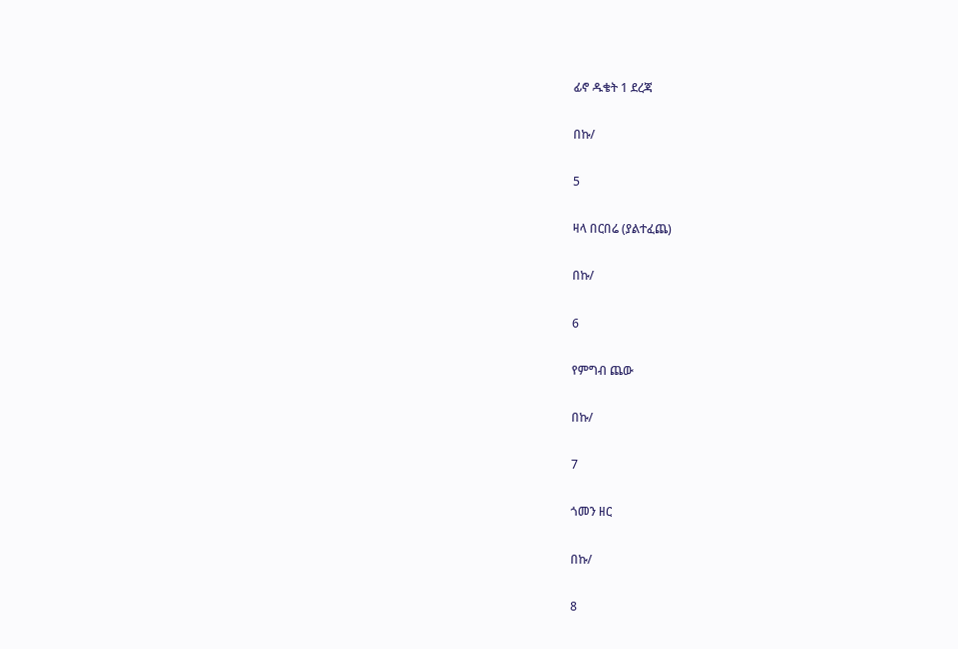ፊኖ ዱቄት 1 ደረጃ

በኩ/

5

ዛላ በርበሬ (ያልተፈጨ)

በኩ/

6

የምግብ ጨው

በኩ/

7

ጎመን ዘር

በኩ/

8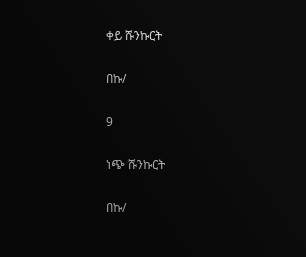ቀይ ሹንኩርት

በኩ/

9

ነጭ ሹንኩርት

በኩ/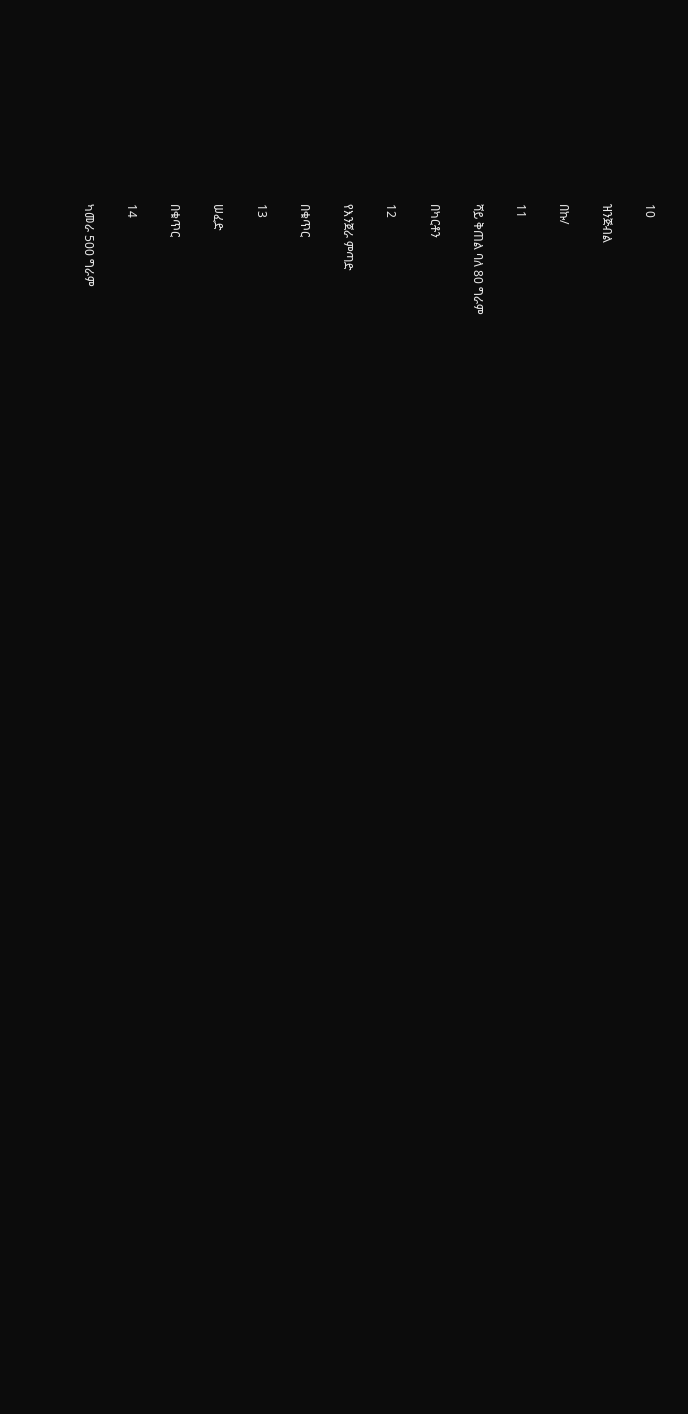10

ዝንጅብል

በኩ/

11

ሻይ ቅጠል ባለ 80 ግራም

በካርቶን

12

የእንጀራ ምጣድ

በቁጥር

13

ሠፈድ

በቁጥር

14

ካመራ 500 ግራም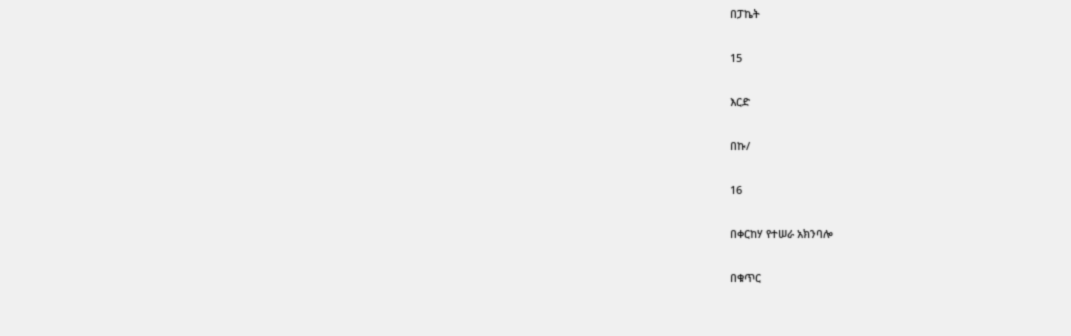በፓኬት

15

እርድ

በኩ/

16

በቀርከሃ የተሠራ አክንባሎ

በቁጥር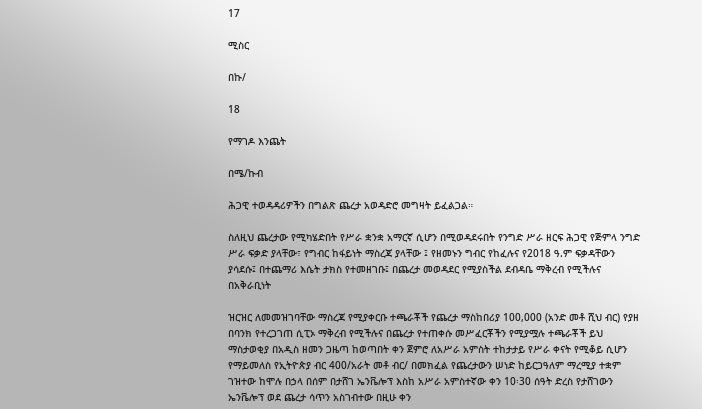17

ሚስር

በኩ/

18

የማገዶ እንጨት

በሜ/ኩብ

ሕጋዊ ተወዳዳሪዎችን በግልጽ ጨረታ አወዳድሮ መግዛት ይፈልጋል።

ስለዚህ ጨረታው የሚካሄድበት የሥራ ቋንቋ አማርኛ ሲሆን በሚወዳደሩበት የንግድ ሥራ ዘርፍ ሕጋዊ የጅምላ ንግድ ሥራ ፍቃድ ያላቸው፣ የግብር ከፋይነት ማስረጃ ያላቸው ፤ የዘመኑን ግብር የከፈሉና የ2018 ዓ.ም ፍቃዳቸውን ያሳደሱ፤ በተጨማሪ እሴት ታክስ የተመዘገቡ፤ በጨረታ መወዳደር የሚያስችል ደብዳቤ ማቅረብ የሚችሉና በአቅራቢነት

ዝርዝር ለመመዝገባቸው ማስረጃ የሚያቀርቡ ተጫራቾች የጨረታ ማስከበሪያ 100,000 (አንድ መቶ ሺህ ብር) የያዘ በባንክ የተረጋገጠ ሲፒኦ ማቅረብ የሚችሉና በጨረታ የተጠቀሱ መሥፈርቾችን የሚያሟሉ ተጫራቾች ይህ ማስታወቂያ በአዲስ ዘመን ጋዜጣ ከወጣበት ቀን ጀምሮ ለአሥራ አምስት ተከታታይ የሥራ ቀናት የሚቆይ ሲሆን የማይመለስ የኢትዮጵያ ብር 400/አራት መቶ ብር/ በመክፈል የጨረታውን ሠነድ ከይርጋዓለም ማረሚያ ተቋም ገዝተው ከሞሉ በኃላ በሰም በታሸገ ኤንቬሎፕ እስከ አሥራ አምስተኛው ቀን 10፡30 ሰዓት ድረስ የታሸገውን ኤንቬሎፕ ወደ ጨረታ ሳጥን አስገብተው በዚሁ ቀን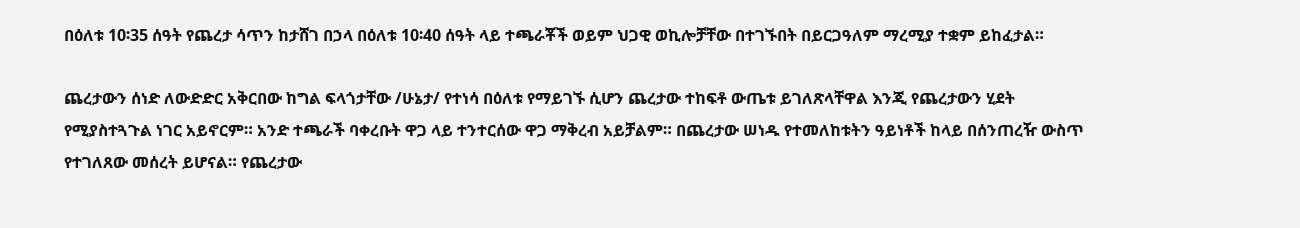በዕለቱ 10፡35 ሰዓት የጨረታ ሳጥን ከታሸገ በኃላ በዕለቱ 10፡40 ሰዓት ላይ ተጫራቾች ወይም ህጋዊ ወኪሎቻቸው በተገኙበት በይርጋዓለም ማረሚያ ተቋም ይከፈታል።

ጨረታውን ሰነድ ለውድድር አቅርበው ከግል ፍላጎታቸው /ሁኔታ/ የተነሳ በዕለቱ የማይገኙ ሲሆን ጨረታው ተከፍቶ ውጤቱ ይገለጽላቸዋል እንጂ የጨረታውን ሂደት የሚያስተጓጉል ነገር አይኖርም። አንድ ተጫራች ባቀረቡት ዋጋ ላይ ተንተርሰው ዋጋ ማቅረብ አይቻልም። በጨረታው ሠነዱ የተመለከቱትን ዓይነቶች ከላይ በሰንጠረዥ ውስጥ የተገለጸው መሰረት ይሆናል። የጨረታው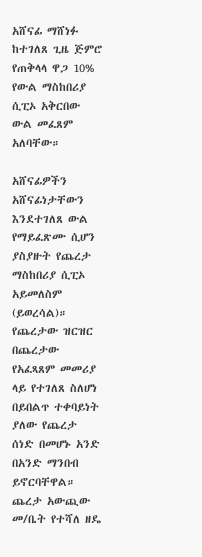አሸናፊ ማሸነፉ ከተገለጸ ጊዜ ጅምሮ የጠቅላላ ዋጋ 10% የውል ማስከበሪያ ሲፒኦ አቅርበው ውል መፈጸም አለባቸው።

አሸናፊዎችን አሸናፊነታቸውን እንደተገለጸ ውል የማይፈጽሙ ሲሆን ያስያዙት የጨረታ ማስከበሪያ ሲፒኦ አይመለስም (ይወረሳል)። የጨረታው ዝርዝር በጨረታው የአፈጻጸም መመሪያ ላይ የተገለጸ ስለሆነ በይበልጥ ተቀባይነት ያለው የጨረታ ሰነድ በመሆኑ አንድ በአንድ ማንበብ ይኖርባቸዋል። ጨረታ አውጪው መ/ቤት የተሻለ ዘዴ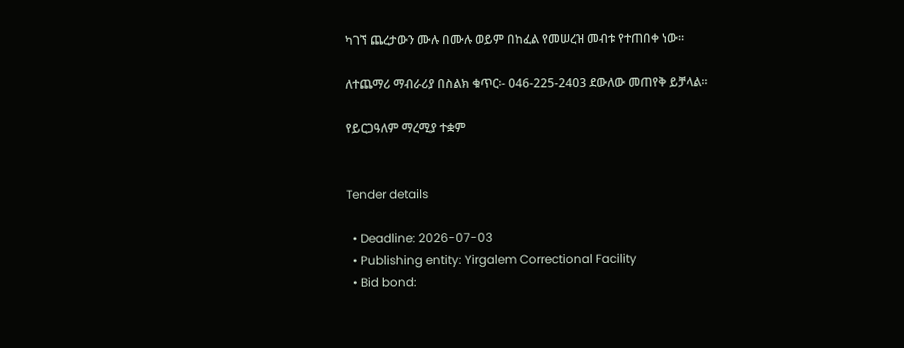ካገኘ ጨረታውን ሙሉ በሙሉ ወይም በከፈል የመሠረዝ መብቱ የተጠበቀ ነው።

ለተጨማሪ ማብራሪያ በስልክ ቁጥር፡- 046-225-2403 ደውለው መጠየቅ ይቻላል።

የይርጋዓለም ማረሚያ ተቋም


Tender details

  • Deadline: 2026-07-03
  • Publishing entity: Yirgalem Correctional Facility
  • Bid bond: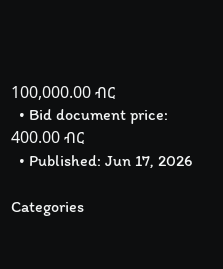100,000.00 ብር
  • Bid document price: 400.00 ብር
  • Published: Jun 17, 2026

Categories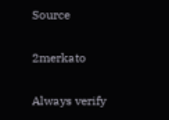Source

2merkato

Always verify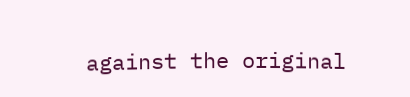against the original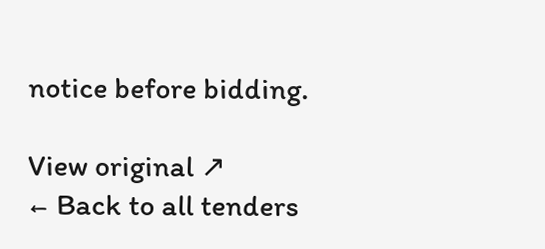notice before bidding.

View original ↗
← Back to all tenders